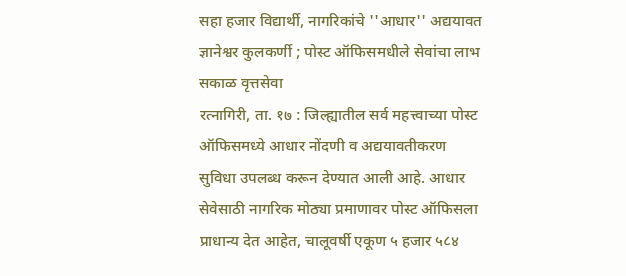सहा हजार विद्यार्थी, नागरिकांचे ''आधार'' अद्ययावत
ज्ञानेश्वर कुलकर्णी ; पोस्ट ऑफिसमधीले सेवांचा लाभ
सकाळ वृत्तसेवा
रत्नागिरी, ता. १७ : जिल्ह्यातील सर्व महत्त्वाच्या पोस्ट ऑफिसमध्ये आधार नोंदणी व अद्ययावतीकरण सुविधा उपलब्ध करून देण्यात आली आहे. आधार सेवेसाठी नागरिक मोठ्या प्रमाणावर पोस्ट ऑफिसला प्राधान्य देत आहेत, चालूवर्षी एकूण ५ हजार ५८४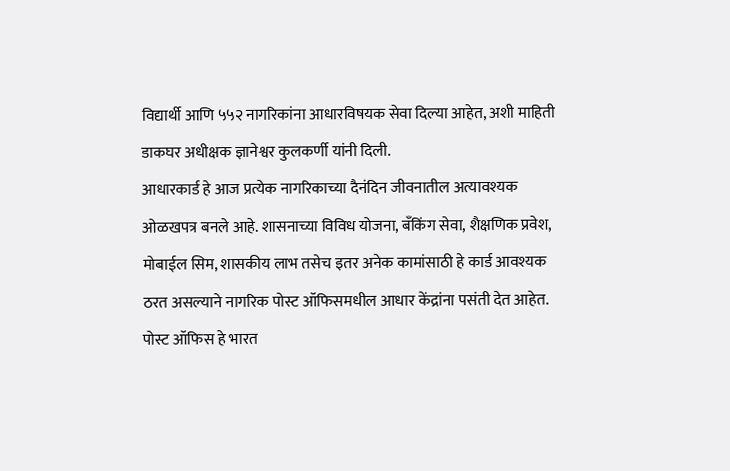विद्यार्थी आणि ५५२ नागरिकांना आधारविषयक सेवा दिल्या आहेत, अशी माहिती डाकघर अधीक्षक ज्ञानेश्वर कुलकर्णी यांनी दिली.
आधारकार्ड हे आज प्रत्येक नागरिकाच्या दैनंदिन जीवनातील अत्यावश्यक ओळखपत्र बनले आहे. शासनाच्या विविध योजना, बँकिंग सेवा, शैक्षणिक प्रवेश, मोबाईल सिम, शासकीय लाभ तसेच इतर अनेक कामांसाठी हे कार्ड आवश्यक ठरत असल्याने नागरिक पोस्ट ऑफिसमधील आधार केंद्रांना पसंती देत आहेत. पोस्ट ऑफिस हे भारत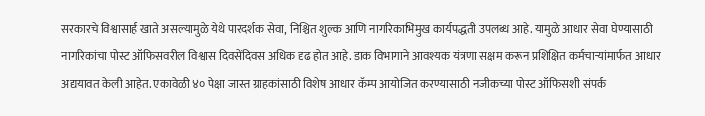सरकारचे विश्वासार्ह खाते असल्यामुळे येथे पारदर्शक सेवा, निश्चित शुल्क आणि नागरिकाभिमुख कार्यपद्धती उपलब्ध आहे. यामुळे आधार सेवा घेण्यासाठी नागरिकांचा पोस्ट ऑफिसवरील विश्वास दिवसेंदिवस अधिक दृढ होत आहे. डाक विभागाने आवश्यक यंत्रणा सक्षम करून प्रशिक्षित कर्मचाऱ्यांमार्फत आधार अद्ययावत केली आहेत. एकावेळी ४० पेक्षा जास्त ग्राहकांसाठी विशेष आधार कॅम्प आयोजित करण्यासाठी नजीकच्या पोस्ट ऑफिसशी संपर्क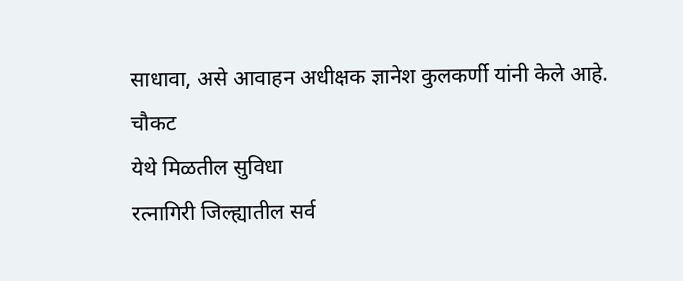साधावा, असे आवाहन अधीक्षक ज्ञानेश कुलकर्णी यांनी केले आहे.
चौकट
येथे मिळतील सुविधा
रत्नागिरी जिल्ह्यातील सर्व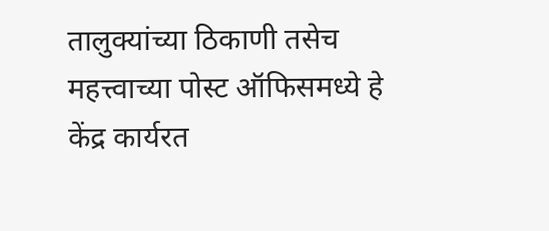तालुक्यांच्या ठिकाणी तसेच महत्त्वाच्या पोस्ट ऑफिसमध्ये हे केंद्र कार्यरत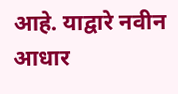आहे. याद्वारे नवीन आधार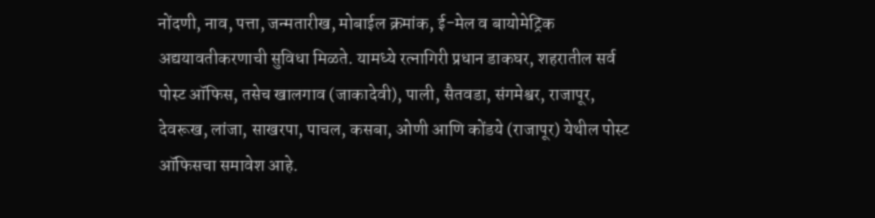नोंदणी, नाव, पत्ता, जन्मतारीख, मोबाईल क्रमांक, ई-मेल व बायोमेट्रिक अद्ययावतीकरणाची सुविधा मिळते. यामध्ये रत्नागिरी प्रधान डाकघर, शहरातील सर्व पोस्ट ऑफिस, तसेच खालगाव (जाकादेवी), पाली, सैतवडा, संगमेश्वर, राजापूर, देवरूख, लांजा, साखरपा, पाचल, कसबा, ओणी आणि कोंडये (राजापूर) येथील पोस्ट ऑफिसचा समावेश आहे.